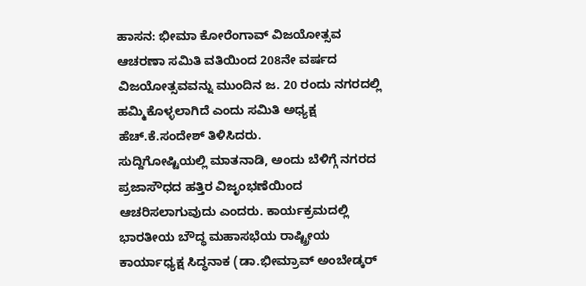ಹಾಸನ: ಭೀಮಾ ಕೋರೆಂಗಾವ್ ವಿಜಯೋತ್ಸವ ಆಚರಣಾ ಸಮಿತಿ ವತಿಯಿಂದ 208ನೇ ವರ್ಷದ ವಿಜಯೋತ್ಸವವನ್ನು ಮುಂದಿನ ಜ. 20 ರಂದು ನಗರದಲ್ಲಿ ಹಮ್ಮಿಕೊಳ್ಳಲಾಗಿದೆ ಎಂದು ಸಮಿತಿ ಅಧ್ಯಕ್ಷ ಹೆಚ್.ಕೆ.ಸಂದೇಶ್ ತಿಳಿಸಿದರು.
ಸುದ್ದಿಗೋಷ್ಟಿಯಲ್ಲಿ ಮಾತನಾಡಿ, ಅಂದು ಬೆಳಿಗ್ಗೆ ನಗರದ ಪ್ರಜಾಸೌಧದ ಹತ್ತಿರ ವಿಜೃಂಭಣೆಯಿಂದ ಆಚರಿಸಲಾಗುವುದು ಎಂದರು. ಕಾರ್ಯಕ್ರಮದಲ್ಲಿ ಭಾರತೀಯ ಬೌದ್ಧ ಮಹಾಸಭೆಯ ರಾಷ್ಟ್ರೀಯ ಕಾರ್ಯಾಧ್ಯಕ್ಷ ಸಿದ್ಧನಾಕ (ಡಾ.ಭೀಮ್ರಾವ್ ಅಂಬೇಡ್ಕರ್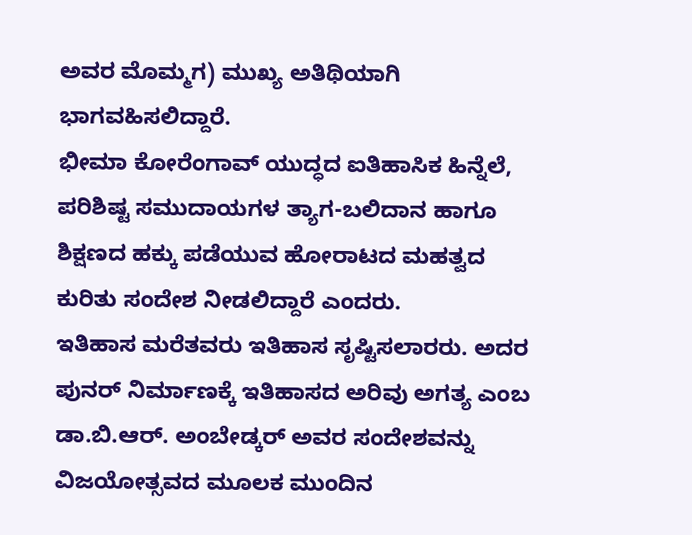ಅವರ ಮೊಮ್ಮಗ) ಮುಖ್ಯ ಅತಿಥಿಯಾಗಿ ಭಾಗವಹಿಸಲಿದ್ದಾರೆ.
ಭೀಮಾ ಕೋರೆಂಗಾವ್ ಯುದ್ಧದ ಐತಿಹಾಸಿಕ ಹಿನ್ನೆಲೆ, ಪರಿಶಿಷ್ಟ ಸಮುದಾಯಗಳ ತ್ಯಾಗ-ಬಲಿದಾನ ಹಾಗೂ ಶಿಕ್ಷಣದ ಹಕ್ಕು ಪಡೆಯುವ ಹೋರಾಟದ ಮಹತ್ವದ ಕುರಿತು ಸಂದೇಶ ನೀಡಲಿದ್ದಾರೆ ಎಂದರು.
ಇತಿಹಾಸ ಮರೆತವರು ಇತಿಹಾಸ ಸೃಷ್ಟಿಸಲಾರರು. ಅದರ ಪುನರ್ ನಿರ್ಮಾಣಕ್ಕೆ ಇತಿಹಾಸದ ಅರಿವು ಅಗತ್ಯ ಎಂಬ ಡಾ.ಬಿ.ಆರ್. ಅಂಬೇಡ್ಕರ್ ಅವರ ಸಂದೇಶವನ್ನು ವಿಜಯೋತ್ಸವದ ಮೂಲಕ ಮುಂದಿನ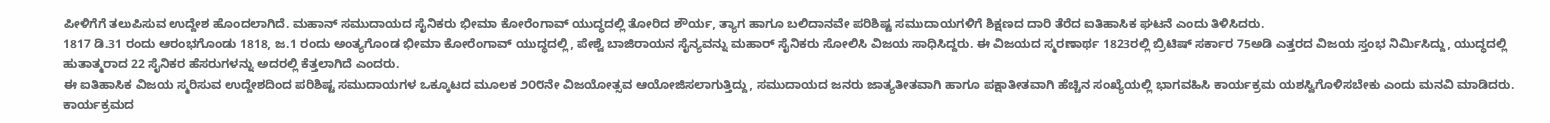ಪೀಳಿಗೆಗೆ ತಲುಪಿಸುವ ಉದ್ದೇಶ ಹೊಂದಲಾಗಿದೆ. ಮಹಾನ್ ಸಮುದಾಯದ ಸೈನಿಕರು ಭೀಮಾ ಕೋರೆಂಗಾವ್ ಯುದ್ಧದಲ್ಲಿ ತೋರಿದ ಶೌರ್ಯ, ತ್ಯಾಗ ಹಾಗೂ ಬಲಿದಾನವೇ ಪರಿಶಿಷ್ಟ ಸಮುದಾಯಗಳಿಗೆ ಶಿಕ್ಷಣದ ದಾರಿ ತೆರೆದ ಐತಿಹಾಸಿಕ ಘಟನೆ ಎಂದು ತಿಳಿಸಿದರು.
1817 ಡಿ.31 ರಂದು ಆರಂಭಗೊಂಡು 1818, ಜ.1 ರಂದು ಅಂತ್ಯಗೊಂಡ ಭೀಮಾ ಕೋರೆಂಗಾವ್ ಯುದ್ಧದಲ್ಲಿ, ಪೇಶ್ವೆ ಬಾಜಿರಾಯನ ಸೈನ್ಯವನ್ನು ಮಹಾರ್ ಸೈನಿಕರು ಸೋಲಿಸಿ ವಿಜಯ ಸಾಧಿಸಿದ್ದರು. ಈ ವಿಜಯದ ಸ್ಮರಣಾರ್ಥ 1823ರಲ್ಲಿ ಬ್ರಿಟಿಷ್ ಸರ್ಕಾರ 75ಅಡಿ ಎತ್ತರದ ವಿಜಯ ಸ್ತಂಭ ನಿರ್ಮಿಸಿದ್ದು, ಯುದ್ಧದಲ್ಲಿ ಹುತಾತ್ಮರಾದ 22 ಸೈನಿಕರ ಹೆಸರುಗಳನ್ನು ಅದರಲ್ಲಿ ಕೆತ್ತಲಾಗಿದೆ ಎಂದರು.
ಈ ಐತಿಹಾಸಿಕ ವಿಜಯ ಸ್ಮರಿಸುವ ಉದ್ದೇಶದಿಂದ ಪರಿಶಿಷ್ಟ ಸಮುದಾಯಗಳ ಒಕ್ಕೂಟದ ಮೂಲಕ ೨೦೮ನೇ ವಿಜಯೋತ್ಸವ ಆಯೋಜಿಸಲಾಗುತ್ತಿದ್ದು, ಸಮುದಾಯದ ಜನರು ಜಾತ್ಯತೀತವಾಗಿ ಹಾಗೂ ಪಕ್ಷಾತೀತವಾಗಿ ಹೆಚ್ಚಿನ ಸಂಖ್ಯೆಯಲ್ಲಿ ಭಾಗವಹಿಸಿ ಕಾರ್ಯಕ್ರಮ ಯಶಸ್ವಿಗೊಳಿಸಬೇಕು ಎಂದು ಮನವಿ ಮಾಡಿದರು. ಕಾರ್ಯಕ್ರಮದ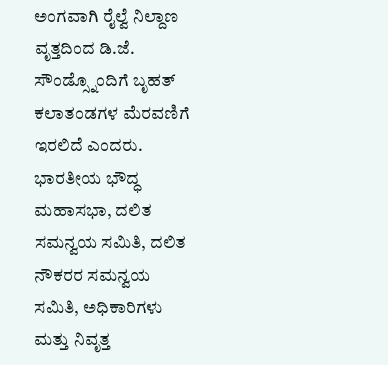ಅಂಗವಾಗಿ ರೈಲ್ವೆ ನಿಲ್ದಾಣ ವೃತ್ತದಿಂದ ಡಿ.ಜೆ. ಸೌಂಡ್ಸ್ನೊಂದಿಗೆ ಬೃಹತ್ ಕಲಾತಂಡಗಳ ಮೆರವಣಿಗೆ ಇರಲಿದೆ ಎಂದರು.
ಭಾರತೀಯ ಭೌದ್ಧ ಮಹಾಸಭಾ, ದಲಿತ ಸಮನ್ವಯ ಸಮಿತಿ, ದಲಿತ ನೌಕರರ ಸಮನ್ವಯ ಸಮಿತಿ, ಅಧಿಕಾರಿಗಳು ಮತ್ತು ನಿವೃತ್ತ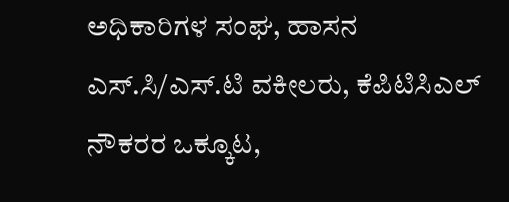ಅಧಿಕಾರಿಗಳ ಸಂಘ, ಹಾಸನ ಎಸ್.ಸಿ/ಎಸ್.ಟಿ ವಕೀಲರು, ಕೆಪಿಟಿಸಿಎಲ್ ನೌಕರರ ಒಕ್ಕೂಟ,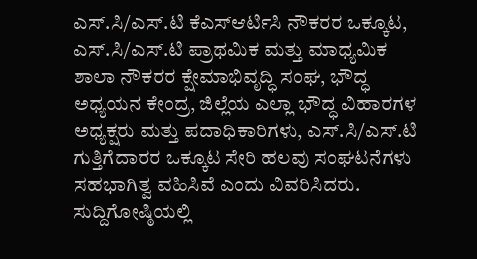ಎಸ್.ಸಿ/ಎಸ್.ಟಿ ಕೆಎಸ್ಆರ್ಟಿಸಿ ನೌಕರರ ಒಕ್ಕೂಟ, ಎಸ್.ಸಿ/ಎಸ್.ಟಿ ಪ್ರಾಥಮಿಕ ಮತ್ತು ಮಾಧ್ಯಮಿಕ ಶಾಲಾ ನೌಕರರ ಕ್ಷೇಮಾಭಿವೃದ್ಧಿ ಸಂಘ, ಭೌದ್ಧ ಅಧ್ಯಯನ ಕೇಂದ್ರ, ಜಿಲ್ಲೆಯ ಎಲ್ಲಾ ಭೌದ್ಧ ವಿಹಾರಗಳ ಅಧ್ಯಕ್ಷರು ಮತ್ತು ಪದಾಧಿಕಾರಿಗಳು, ಎಸ್.ಸಿ/ಎಸ್.ಟಿ ಗುತ್ತಿಗೆದಾರರ ಒಕ್ಕೂಟ ಸೇರಿ ಹಲವು ಸಂಘಟನೆಗಳು ಸಹಭಾಗಿತ್ವ ವಹಿಸಿವೆ ಎಂದು ವಿವರಿಸಿದರು.
ಸುದ್ದಿಗೋಷ್ಠಿಯಲ್ಲಿ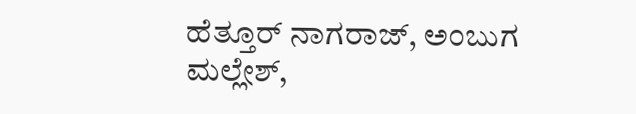ಹೆತ್ತೂರ್ ನಾಗರಾಜ್, ಅಂಬುಗ ಮಲ್ಲೇಶ್,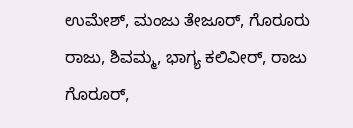ಉಮೇಶ್, ಮಂಜು ತೇಜೂರ್, ಗೊರೂರು ರಾಜು, ಶಿವಮ್ಮ, ಭಾಗ್ಯ ಕಲಿವೀರ್, ರಾಜು ಗೊರೂರ್,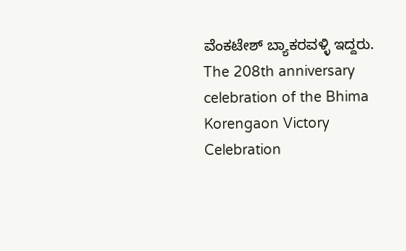ವೆಂಕಟೇಶ್ ಬ್ಯಾಕರವಳ್ಳಿ ಇದ್ದರು.
The 208th anniversary celebration of the Bhima Korengaon Victory Celebration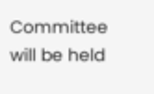Committee will be held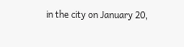in the city on January 20,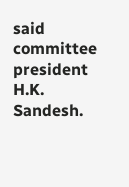said committee president H.K. Sandesh.